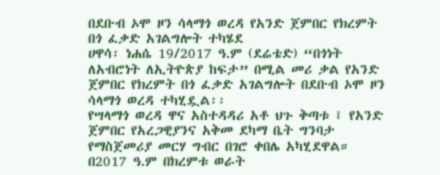በደቡብ ኦሞ ዞን ሳላማጎ ወረዳ የአንድ ጀምበር የክረምት በጎ ፈቃድ አገልግሎት ተካሄደ
ሀዋሳ፡ ነሐሴ 19/2017 ዓ.ም (ደሬቴድ) “በጎነት ለአብሮነት ለኢትዮጵያ ከፍታ” በሚል መሪ ቃል የአንድ ጀምበር የክረምት በጎ ፈቃድ አገልግሎት በደቡብ ኦሞ ዞን ሳላማጎ ወረዳ ተካሂዷል፡፡
የሣላማጎ ወረዳ ዋና አስተዳዳሪ አቶ ህጉ ቅጣቱ ፤ የአንድ ጀምበር የአረጋዊያንና አቅመ ደካማ ቤት ግንባታ የማስጀመሪያ መርሃ ግብር በገሮ ቀበሌ አካሂደዋል።
በ2017 ዓ.ም በክረምቱ ወራት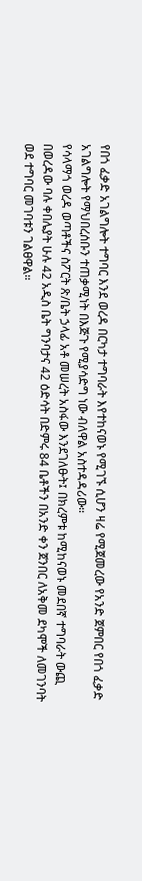የበጎ ፈቃድ አገልግሎት ተግባር እንደ ወረዳ በርካታ ተግባራት እየተከናወኑ የሚገኙ ሲሆን ዛሬ የሚጀመረው የአንድ ጀምበር የበጎ ፈቃድ አገልግሎት የማህበረሰቡን ተጠቃሚነት በእጅጉ የሚያሳድግ ነው ብለዋል አስተዳዳሪው።
የሳላማጎ ወረዳ ወጣቶችና ስፖርት ጽ/ቤት ኃላፊ አቶ መሠረት አስፋው እንደገለፁት፤ በክረምቱ ከሚከናወኑ መደበኛ ተግባራት ውጪ በወረዳው ባሉ ቀበሌያት ሁሉ 42 አዲስ ቤት ግንባታና 42 ዕድሳት በድምሩ 84 ቤቶችን በአንድ ቀን ጀንበር ለአቅመ ደካሞች ለመገንባት ወደ ተግባር መገባቱን ገልፀዋል።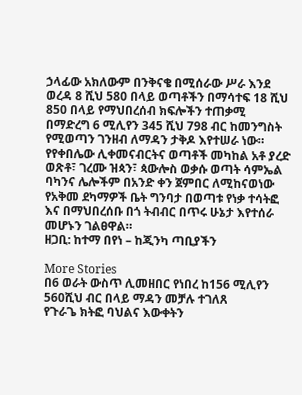ኃላፊው አክለውም በንቅናቄ በሚሰራው ሥራ እንደ ወረዳ 8 ሺህ 580 በላይ ወጣቶችን በማሳተፍ 18 ሺህ 850 በላይ የማህበረሰብ ክፍሎችን ተጠቃሚ በማድረግ 6 ሚሊየን 345 ሺህ 798 ብር ከመንግስት የሚወጣን ገንዘብ ለማዳን ታቅዶ እየተሠራ ነው።
የየቀበሌው ሊቀመናብርትና ወጣቶች መካከል አቶ ያረድ ወጽቶ፣ ገረሙ ዝጳን፣ ጳውሎስ ወቃሱ ወጣት ሳምኤል ባካንና ሌሎችም በአንድ ቀን ጀምበር ለሚከናወነው የአቅመ ደካማዎች ቤት ግንባታ በወጣቱ የነቃ ተሳትፎ እና በማህበረሰቡ በጎ ትብብር በጥሩ ሁኔታ እየተሰራ መሆኑን ገልፀዋል።
ዘጋቢ: ከተማ በየነ – ከጂንካ ጣቢያችን

More Stories
በ6 ወራት ውስጥ ሊመዘበር የነበረ ከ156 ሚሊየን 560ሺህ ብር በላይ ማዳን መቻሉ ተገለጸ
የጉራጌ ክትፎ ባህልና እውቀትን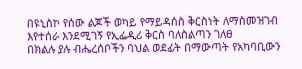በዩኒስኮ የሰው ልጆች ወካይ የማይዳሰስ ቅርስነት ለማስመዝገብ እየተሰራ እንደሚገኝ የኢፌዲሪ ቅርስ ባለስልጣን ገለፀ
በክልሉ ያሉ ብሔረሰቦችን ባህል ወደፊት በማውጣት የአካባቢውን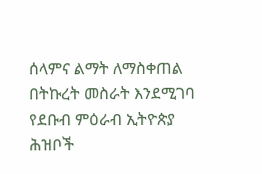ሰላምና ልማት ለማስቀጠል በትኩረት መስራት እንደሚገባ የደቡብ ምዕራብ ኢትዮጵያ ሕዝቦች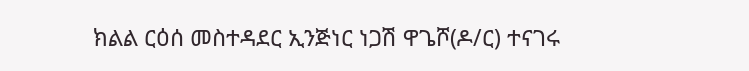ክልል ርዕሰ መስተዳደር ኢንጅነር ነጋሽ ዋጌሾ(ዶ/ር) ተናገሩ